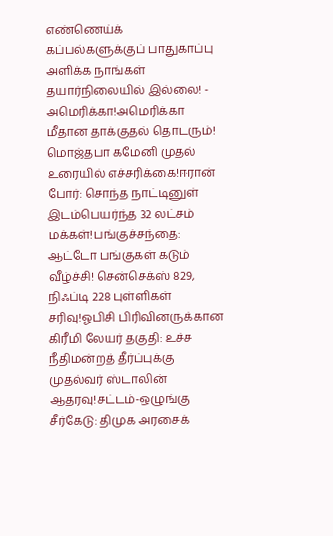எண்ணெய்க் கப்பல்களுக்குப் பாதுகாப்பு அளிக்க நாங்கள் தயார்நிலையில் இல்லை! - அமெரிக்கா!அமெரிக்கா மீதான தாக்குதல் தொடரும்! மொஜ்தபா கமேனி முதல் உரையில் எச்சரிக்கை!ஈரான் போர்: சொந்த நாட்டினுள் இடம்பெயர்ந்த 32 லட்சம் மக்கள்!பங்குச்சந்தை: ஆட்டோ பங்குகள் கடும் வீழ்ச்சி! சென்செக்ஸ் 829, நிஃப்டி 228 புள்ளிகள் சரிவு!ஓபிசி பிரிவினருக்கான கிரீமி லேயர் தகுதி: உச்ச நீதிமன்றத் தீர்ப்புக்கு முதல்வர் ஸ்டாலின் ஆதரவு!சட்டம்-ஒழுங்கு சீர்கேடு: திமுக அரசைக்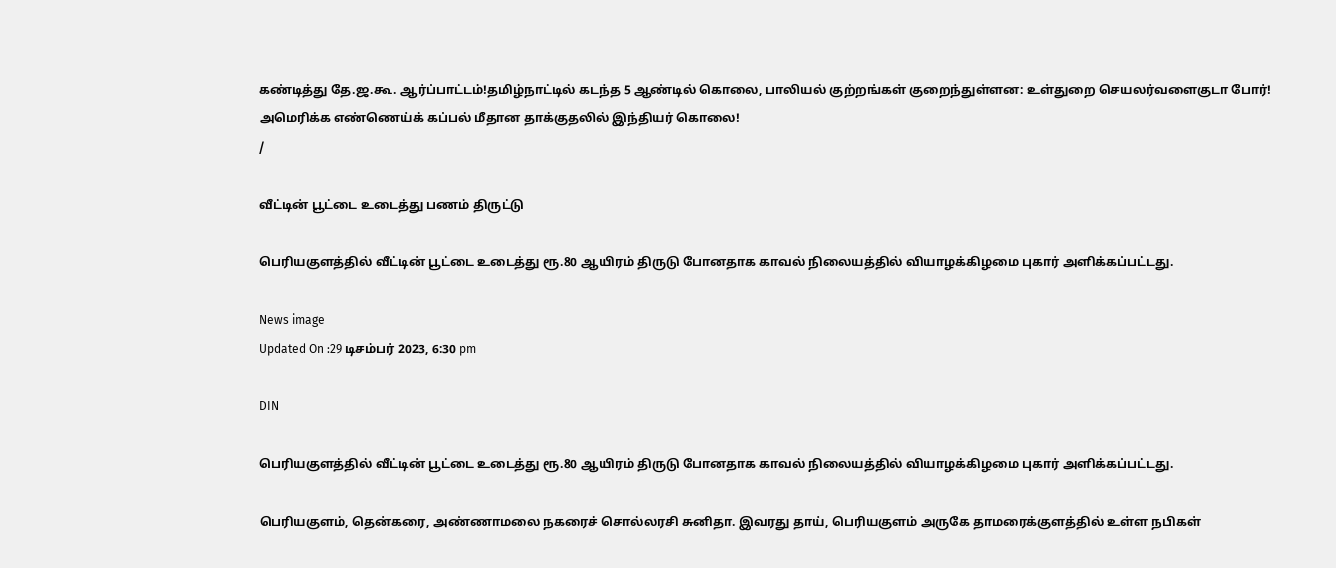கண்டித்து தே.ஜ.கூ. ஆர்ப்பாட்டம்!தமிழ்நாட்டில் கடந்த 5 ஆண்டில் கொலை, பாலியல் குற்றங்கள் குறைந்துள்ளன: உள்துறை செயலர்வளைகுடா போர்! அமெரிக்க எண்ணெய்க் கப்பல் மீதான தாக்குதலில் இந்தியர் கொலை!
/

வீட்டின் பூட்டை உடைத்து பணம் திருட்டு

பெரியகுளத்தில் வீட்டின் பூட்டை உடைத்து ரூ.80 ஆயிரம் திருடு போனதாக காவல் நிலையத்தில் வியாழக்கிழமை புகார் அளிக்கப்பட்டது.

News image
Updated On :29 டிசம்பர் 2023, 6:30 pm

DIN

பெரியகுளத்தில் வீட்டின் பூட்டை உடைத்து ரூ.80 ஆயிரம் திருடு போனதாக காவல் நிலையத்தில் வியாழக்கிழமை புகார் அளிக்கப்பட்டது.

பெரியகுளம், தென்கரை, அண்ணாமலை நகரைச் சொல்லரசி சுனிதா. இவரது தாய், பெரியகுளம் அருகே தாமரைக்குளத்தில் உள்ள நபிகள்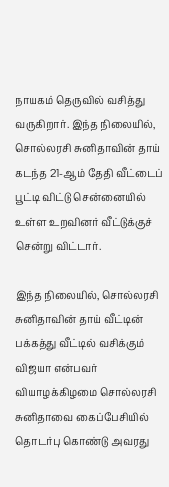நாயகம் தெருவில் வசித்து வருகிறார். இந்த நிலையில், சொல்லரசி சுனிதாவின் தாய் கடந்த 21-ஆம் தேதி வீட்டைப் பூட்டி விட்டு சென்னையில் உள்ள உறவினர் வீட்டுக்குச் சென்று விட்டார்.

இந்த நிலையில், சொல்லரசி சுனிதாவின் தாய் வீட்டின் பக்கத்து வீட்டில் வசிக்கும் விஜயா என்பவர் வியாழக்கிழமை சொல்லரசி சுனிதாவை கைப்பேசியில் தொடர்பு கொண்டு அவரது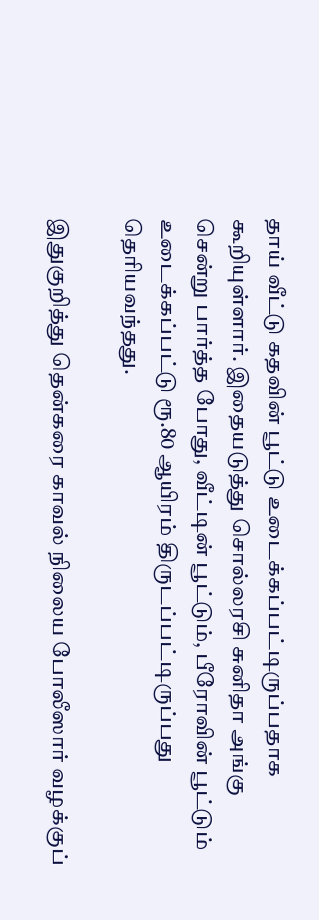தாய் வீட்டு கதவின் பூட்டு உடைக்கப்பட்டிருப்பதாக கூறியுள்ளார். இதையடுத்து சொல்லரசி சுனிதா அங்கு சென்று பார்த்த போது, வீட்டின் பூட்டும், பீரோவின் பூட்டும் உடைக்கப்பட்டு ரூ.80 ஆயிரம் திருடப்பட்டிருப்பது தெரியவந்தது.

இதுகுறித்து தென்கரை காவல் நிலைய போலீஸார் வழக்குப்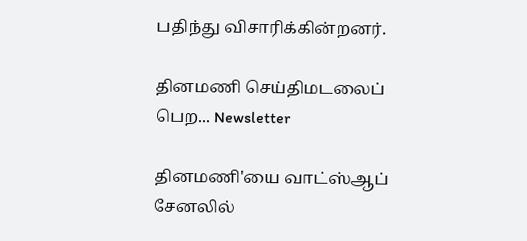பதிந்து விசாரிக்கின்றனர்.

தினமணி செய்திமடலைப் பெற... Newsletter

தினமணி'யை வாட்ஸ்ஆப் சேனலில்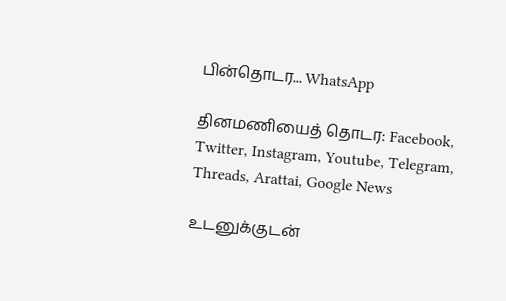பின்தொடர... WhatsApp

தினமணியைத் தொடர: Facebook, Twitter, Instagram, Youtube, Telegram, Threads, Arattai, Google News

உடனுக்குடன்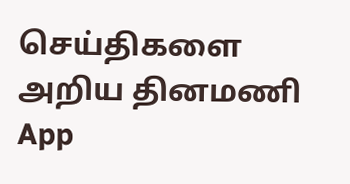செய்திகளை அறிய தினமணி App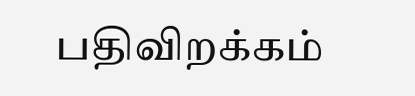பதிவிறக்கம்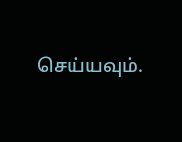செய்யவும்.